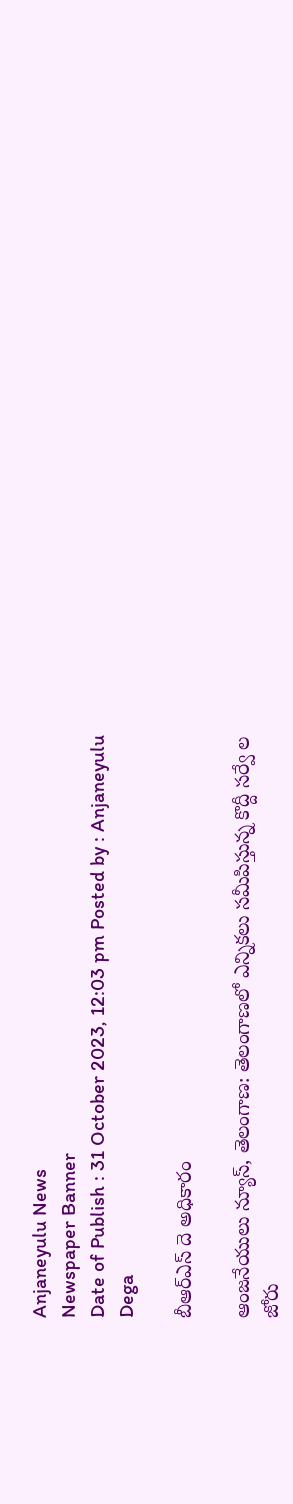Anjaneyulu News
Newspaper Banner
Date of Publish : 31 October 2023, 12:03 pm Posted by : Anjaneyulu Dega

బీఆర్ఎస్ దె అధికారం

ఆంజనేయులు న్యూస్, తెలంగాణ: తెలంగాణలో ఎన్నికలు సమీపిస్తున్న కొద్దీ సర్వే ల జోరు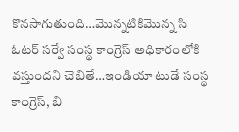కొనసాగుతుంది…మొన్నటికిమొన్న సి ఓటర్ సర్వే సంస్థ కాంగ్రెస్ అధికారంలోకి వస్తుందని చెబితే…ఇండియా టుడే సంస్థ కాంగ్రెస్, బి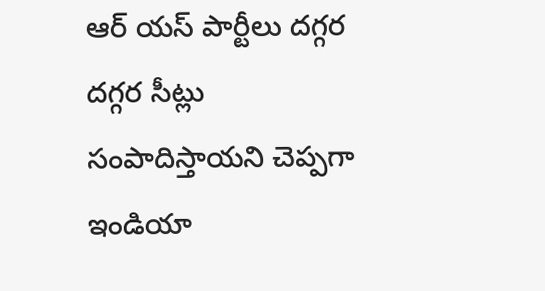ఆర్ యస్ పార్టీలు దగ్గర దగ్గర సీట్లు సంపాదిస్తాయని చెప్పగా ఇండియా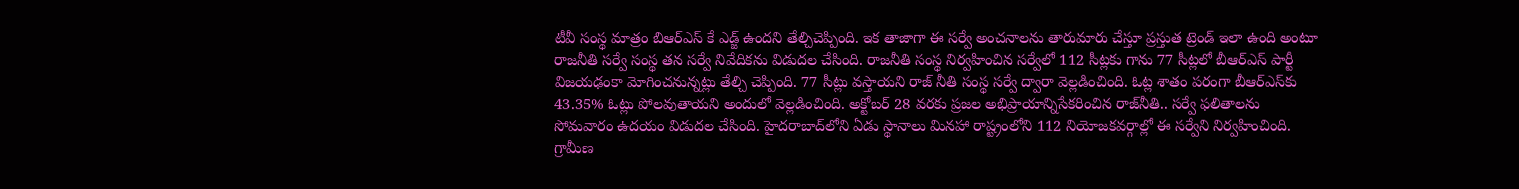టీవీ సంస్థ మాత్రం బిఆర్ఎస్ కే ఎడ్జ్ ఉందని తేల్చిచెప్పింది. ఇక తాజాగా ఈ సర్వే అంచనాలను తారుమారు చేస్తూ ప్రస్తుత ట్రెండ్ ఇలా ఉంది అంటూ రాజనీతి సర్వే సంస్థ తన సర్వే నివేదికను విడుదల చేసింది. రాజనీతి సంస్థ నిర్వహించిన సర్వేలో 112 సీట్లకు గాను 77 సీట్లలో బీఆర్ఎస్ పార్టీ విజయఢంకా మోగించనున్నట్లు తేల్చి చెప్పింది. 77 సీట్లు వస్తాయని రాజ్ నీతి సంస్థ సర్వే ద్వారా వెల్లడించింది. ఓట్ల శాతం పరంగా బీఆర్‌ఎస్‌కు 43.35% ఓట్లు పోలవుతాయని అందులో వెల్లడించింది. అక్టోబర్‌ 28 వరకు ప్రజల అభిప్రాయాన్నిసేకరించిన రాజ్‌నీతి.. సర్వే ఫలితాలను సోమవారం ఉదయం విడుదల చేసింది. హైదరాబాద్‌లోని ఏడు స్థానాలు మినహా రాష్ట్రంలోని 112 నియోజకవర్గాల్లో ఈ సర్వేని నిర్వహించింది. గ్రామీణ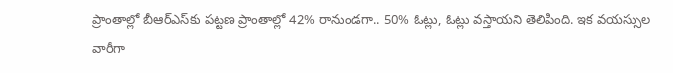ప్రాంతాల్లో బీఆర్‌ఎస్‌కు పట్టణ ప్రాంతాల్లో 42% రానుండగా.. 50% ఓట్లు, ఓట్లు వస్తాయని తెలిపింది. ఇక వయస్సుల వారీగా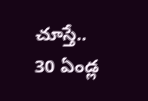చూస్తే.. 30 ఏండ్ల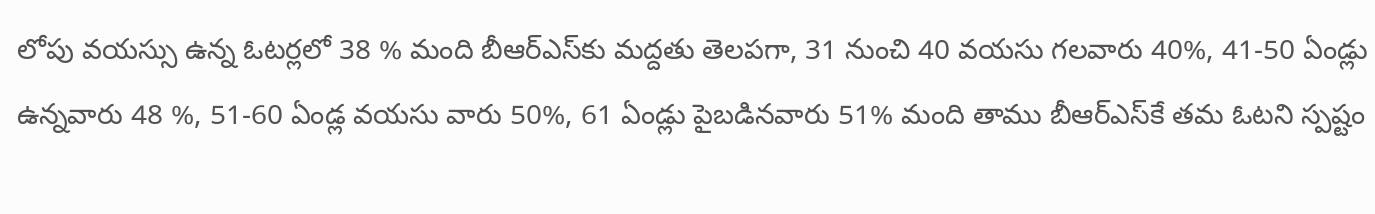లోపు వయస్సు ఉన్న ఓటర్లలో 38 % మంది బీఆర్‌ఎస్‌కు మద్దతు తెలపగా, 31 నుంచి 40 వయసు గలవారు 40%, 41-50 ఏండ్లు ఉన్నవారు 48 %, 51-60 ఏండ్ల వయసు వారు 50%, 61 ఏండ్లు పైబడినవారు 51% మంది తాము బీఆర్ఎస్‌కే తమ ఓటని స్పష్టం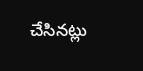చేసినట్లు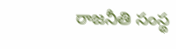రాజనీతి సంస్థ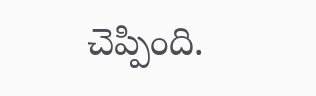చెప్పింది.